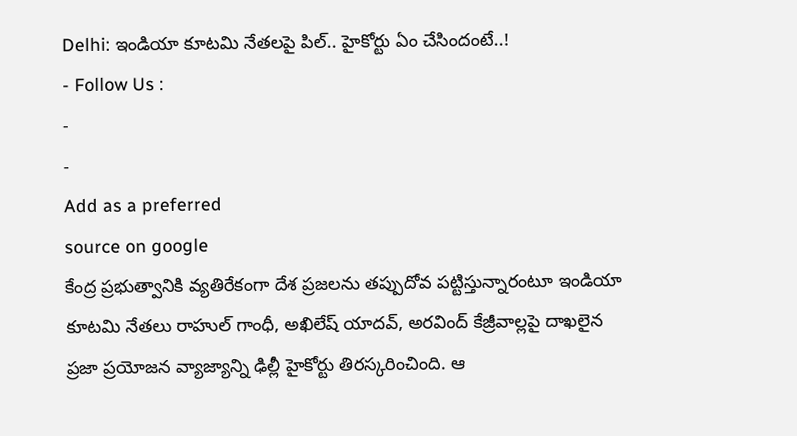Delhi: ఇండియా కూటమి నేతలపై పిల్.. హైకోర్టు ఏం చేసిందంటే..!
- Follow Us :
-
-
Add as a preferred
source on google
కేంద్ర ప్రభుత్వానికి వ్యతిరేకంగా దేశ ప్రజలను తప్పుదోవ పట్టిస్తున్నారంటూ ఇండియా కూటమి నేతలు రాహుల్ గాంధీ, అఖిలేష్ యాదవ్, అరవింద్ కేజ్రీవాల్లపై దాఖలైన ప్రజా ప్రయోజన వ్యాజ్యాన్ని ఢిల్లీ హైకోర్టు తిరస్కరించింది. ఆ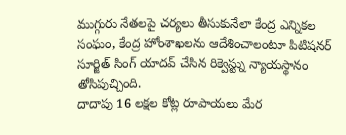ముగ్గురు నేతలపై చర్యలు తీసుకునేలా కేంద్ర ఎన్నికల సంఘం, కేంద్ర హోంశాఖలను ఆదేశించాలంటూ పిటిషనర్ సూర్జిత్ సింగ్ యాదవ్ చేసిన రిక్వెస్ట్ను న్యాయస్థానం తోసిపుచ్చింది.
దాదాపు 16 లక్షల కోట్ల రూపాయలు మేర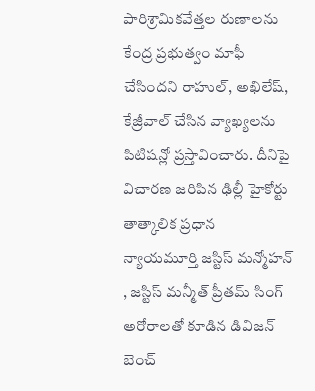పారిశ్రామికవేత్తల రుణాలను కేంద్ర ప్రభుత్వం మాఫీ చేసిందని రాహుల్, అఖిలేష్, కేజ్రీవాల్ చేసిన వ్యాఖ్యలను పిటిషన్లో ప్రస్తావించారు. దీనిపై విచారణ జరిపిన ఢిల్లీ హైకోర్టు తాత్కాలిక ప్రధాన న్యాయమూర్తి జస్టిస్ మన్మోహన్ , జస్టిస్ మన్మీత్ ప్రీతమ్ సింగ్ అరోరాలతో కూడిన డివిజన్ బెంచ్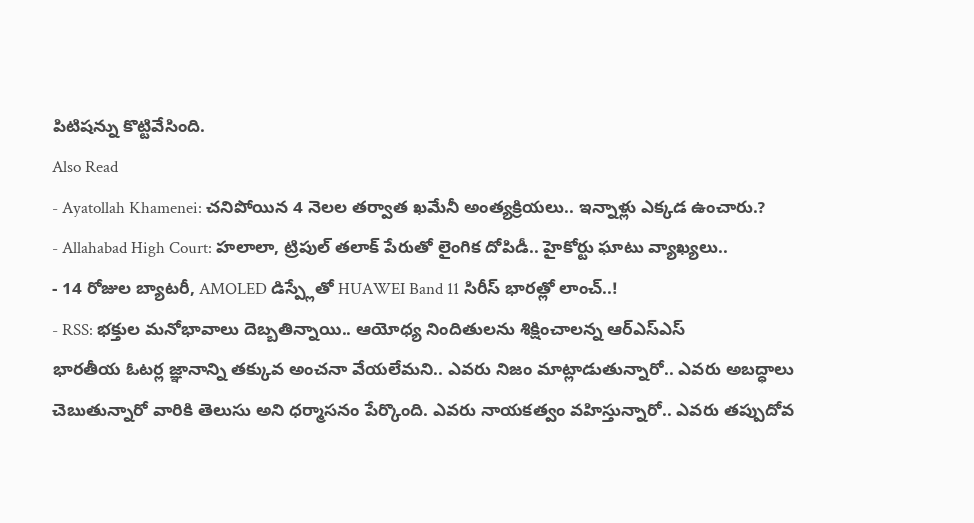పిటిషన్ను కొట్టివేసింది.
Also Read
- Ayatollah Khamenei: చనిపోయిన 4 నెలల తర్వాత ఖమేనీ అంత్యక్రియలు.. ఇన్నాళ్లు ఎక్కడ ఉంచారు.?
- Allahabad High Court: హలాలా, ట్రిపుల్ తలాక్ పేరుతో లైంగిక దోపిడీ.. హైకోర్టు ఘాటు వ్యాఖ్యలు..
- 14 రోజుల బ్యాటరీ, AMOLED డిస్ప్లేతో HUAWEI Band 11 సిరీస్ భారత్లో లాంచ్..!
- RSS: భక్తుల మనోభావాలు దెబ్బతిన్నాయి.. ఆయోధ్య నిందితులను శిక్షించాలన్న ఆర్ఎస్ఎస్
భారతీయ ఓటర్ల జ్ఞానాన్ని తక్కువ అంచనా వేయలేమని.. ఎవరు నిజం మాట్లాడుతున్నారో.. ఎవరు అబద్ధాలు చెబుతున్నారో వారికి తెలుసు అని ధర్మాసనం పేర్కొంది. ఎవరు నాయకత్వం వహిస్తున్నారో.. ఎవరు తప్పుదోవ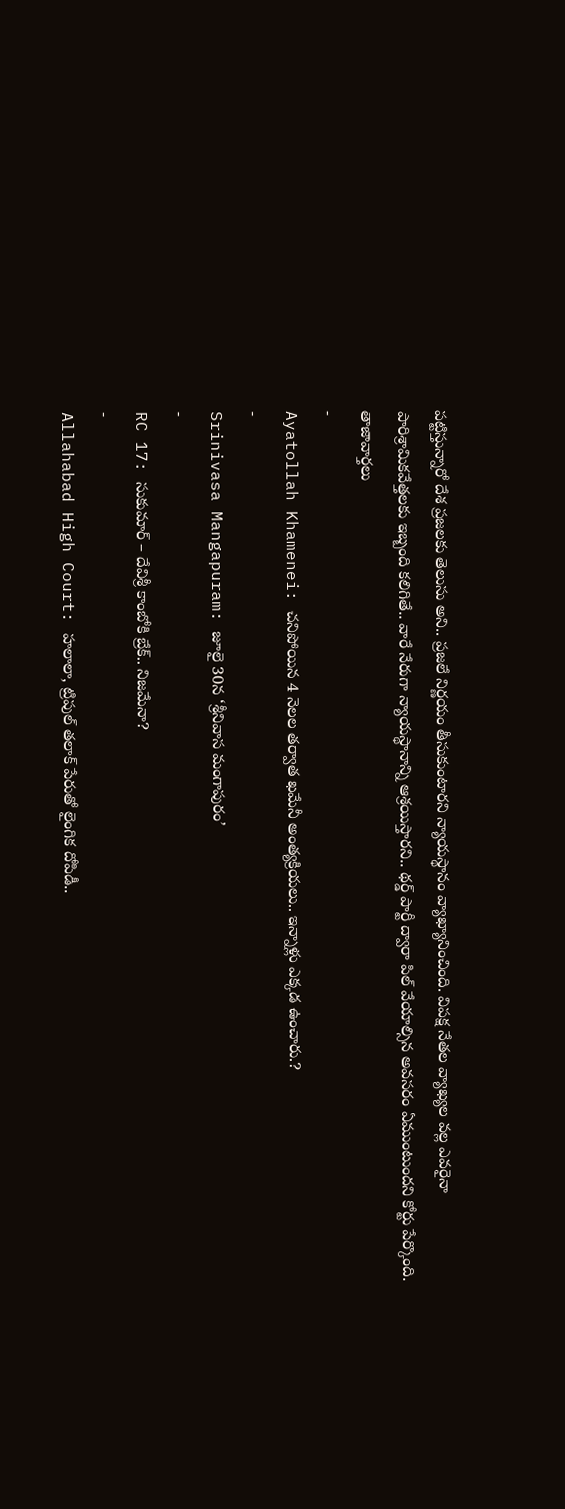పట్టిస్తున్నారో దేశ ప్రజలకు తెలుసు అని.. ప్రజలే నిర్ణయం తీసుకుంటారని న్యాయస్థానం వ్యాఖ్యానించింది. విపక్ష నేతల వ్యాఖ్యల వల్ల ఎవరైనా పారిశ్రామికవేత్తలకు ఇబ్బంది కలిగితే.. వారే నేరుగా న్యాయస్థానాన్ని ఆశ్రయిస్తారని.. థర్డ్ పార్టీ ద్వారా పిల్ వేయాల్సిన అవసరం ఏముంటుందని కోర్టు పేర్కొంది.
తాజావార్తలు
-
Ayatollah Khamenei: చనిపోయిన 4 నెలల తర్వాత ఖమేనీ అంత్యక్రియలు.. ఇన్నాళ్లు ఎక్కడ ఉంచారు.?
-
Srinivasa Mangapuram: జూలై 30న ‘శ్రీనివాస మంగాపురం’
-
RC 17: సుకుమార్ – దేవిశ్రీ కాంబోకి బ్రేక్.. నిజమేనా?
-
Allahabad High Court: హలాలా, ట్రిపుల్ తలాక్ పేరుతో లైంగిక దోపిడీ..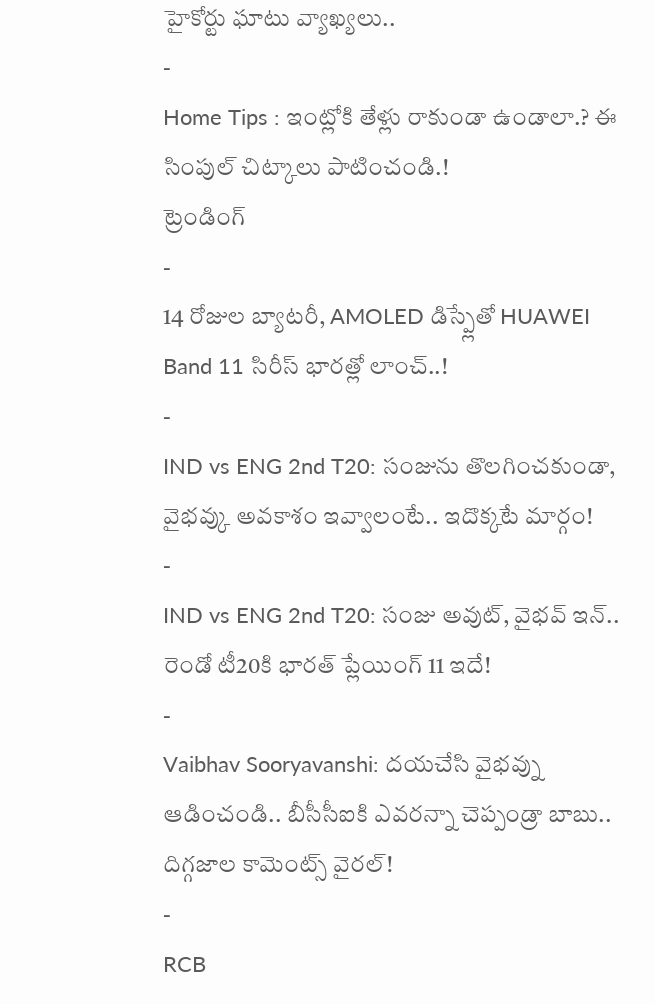హైకోర్టు ఘాటు వ్యాఖ్యలు..
-
Home Tips : ఇంట్లోకి తేళ్లు రాకుండా ఉండాలా.? ఈ సింపుల్ చిట్కాలు పాటించండి.!
ట్రెండింగ్
-
14 రోజుల బ్యాటరీ, AMOLED డిస్ప్లేతో HUAWEI Band 11 సిరీస్ భారత్లో లాంచ్..!
-
IND vs ENG 2nd T20: సంజును తొలగించకుండా, వైభవ్కు అవకాశం ఇవ్వాలంటే.. ఇదొక్కటే మార్గం!
-
IND vs ENG 2nd T20: సంజు అవుట్, వైభవ్ ఇన్.. రెండో టీ20కి భారత్ ప్లేయింగ్ 11 ఇదే!
-
Vaibhav Sooryavanshi: దయచేసి వైభవ్ను ఆడించండి.. బీసీసీఐకి ఎవరన్నా చెప్పండ్రా బాబు.. దిగ్గజాల కామెంట్స్ వైరల్!
-
RCB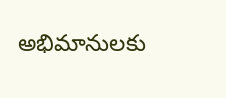అభిమానులకు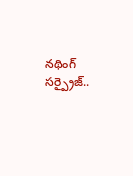నథింగ్ సర్ప్రైజ్..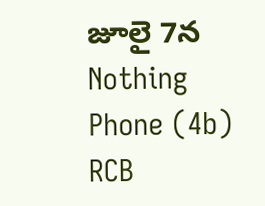జూలై 7న Nothing Phone (4b) RCB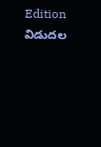Edition విడుదల